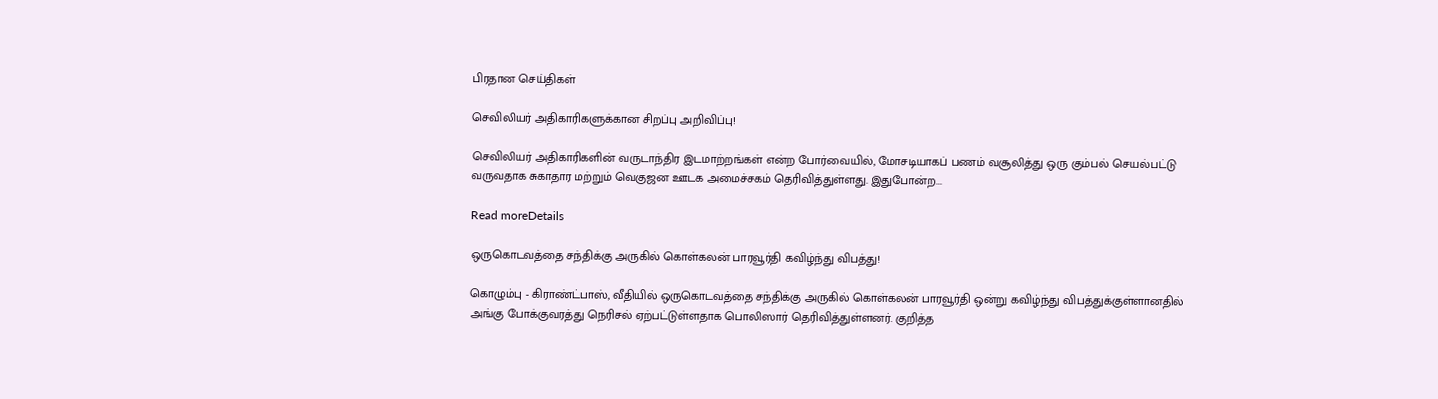பிரதான செய்திகள்

செவிலியர் அதிகாரிகளுக்கான சிறப்பு அறிவிப்பு!

செவிலியர் அதிகாரிகளின் வருடாந்திர இடமாற்றங்கள் என்ற போர்வையில், மோசடியாகப் பணம் வசூலித்து ஒரு கும்பல் செயல்பட்டு வருவதாக சுகாதார மற்றும் வெகுஜன ஊடக அமைச்சகம் தெரிவித்துள்ளது. இதுபோன்ற...

Read moreDetails

ஒருகொடவத்தை சந்திக்கு அருகில் கொள்கலன் பாரவூர்தி கவிழ்ந்து விபத்து!

கொழும்பு - கிராண்ட்பாஸ், வீதியில் ஒருகொடவத்தை சந்திக்கு அருகில் கொள்கலன் பாரவூர்தி ஒன்று கவிழ்ந்து விபத்துக்குள்ளானதில் அங்கு போக்குவரத்து நெரிசல் ஏற்பட்டுள்ளதாக பொலிஸார் தெரிவித்துள்ளனர். குறித்த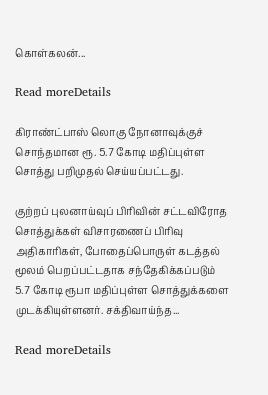கொள்கலன்...

Read moreDetails

கிராண்ட்பாஸ் லொகு நோனாவுக்குச் சொந்தமான ரூ. 5.7 கோடி மதிப்புள்ள சொத்து பறிமுதல் செய்யப்பட்டது.

குற்றப் புலனாய்வுப் பிரிவின் சட்டவிரோத சொத்துக்கள் விசாரணைப் பிரிவு அதிகாரிகள், போதைப்பொருள் கடத்தல் மூலம் பெறப்பட்டதாக சந்தேகிக்கப்படும் 5.7 கோடி ரூபா மதிப்புள்ள சொத்துக்களை முடக்கியுள்ளனர். சக்திவாய்ந்த...

Read moreDetails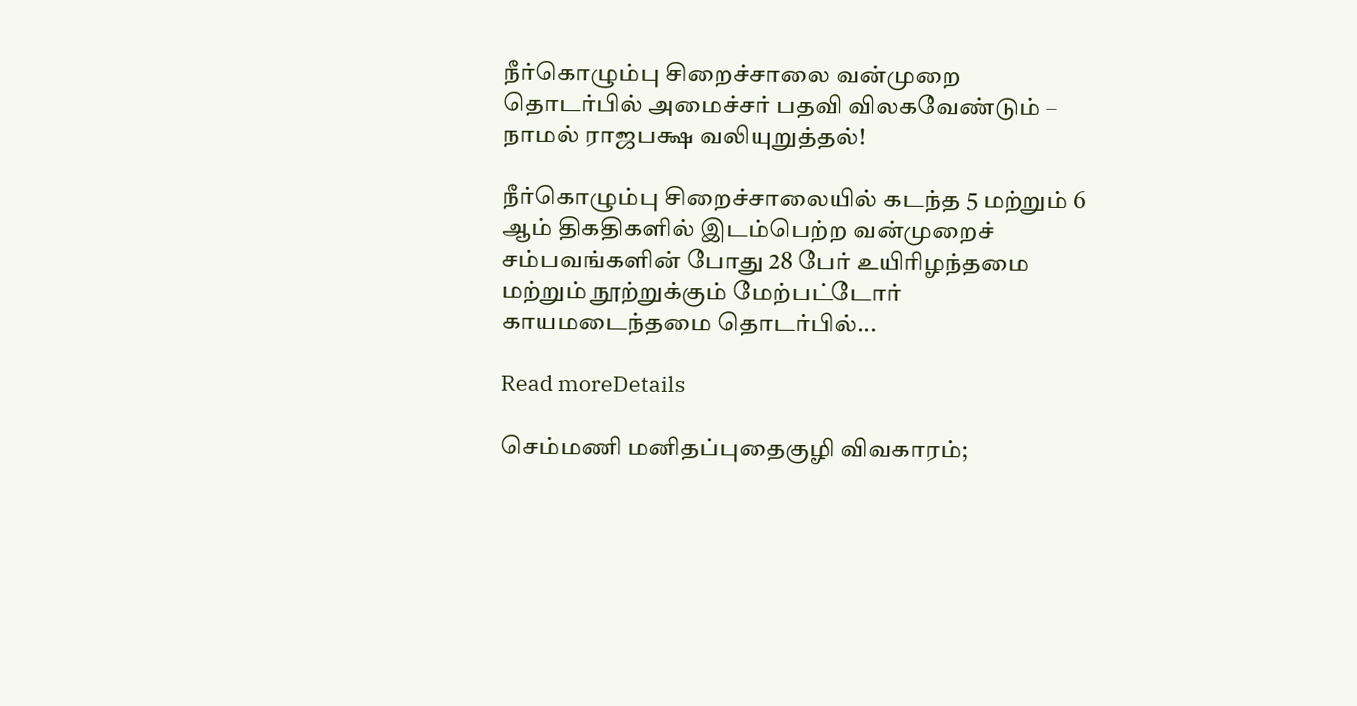நீர்கொழும்பு சிறைச்சாலை வன்முறை தொடர்பில் அமைச்சர் பதவி விலகவேண்டும் – நாமல் ராஜபக்ஷ வலியுறுத்தல்!

நீர்கொழும்பு சிறைச்சாலையில் கடந்த 5 மற்றும் 6 ஆம் திகதிகளில் இடம்பெற்ற வன்முறைச் சம்பவங்களின் போது 28 பேர் உயிரிழந்தமை மற்றும் நூற்றுக்கும் மேற்பட்டோர் காயமடைந்தமை தொடர்பில்...

Read moreDetails

செம்மணி மனிதப்புதைகுழி விவகாரம்;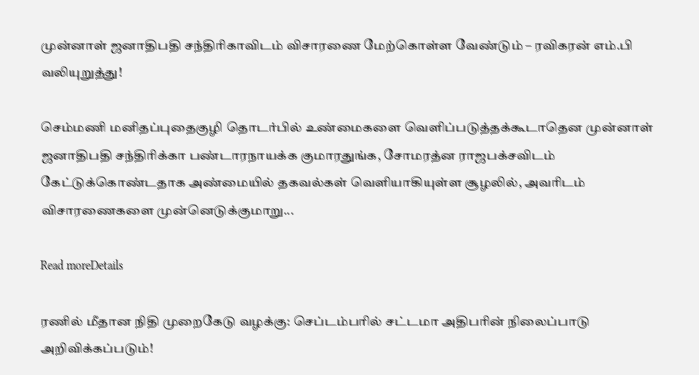முன்னாள் ஜனாதிபதி சந்திரிகாவிடம் விசாரணை மேற்கொள்ள வேண்டும் – ரவிகரன் எம்.பி வலியுறுத்து!

செம்மணி மனிதப்புதைகுழி தொடர்பில் உண்மைகளை வெளிப்படுத்தக்கூடாதென முன்னாள் ஜனாதிபதி சந்திரிக்கா பண்டாரநாயக்க குமாரதுங்க, சோமரத்ன ராஜபக்சவிடம் கேட்டுக்கொண்டதாக அண்மையில் தகவல்கள் வெளியாகியுள்ள சூழலில், அவரிடம் விசாரணைகளை முன்னெடுக்குமாறு...

Read moreDetails

ரணில் மீதான நிதி முறைகேடு வழக்கு: செப்டம்பரில் சட்டமா அதிபரின் நிலைப்பாடு அறிவிக்கப்படும்!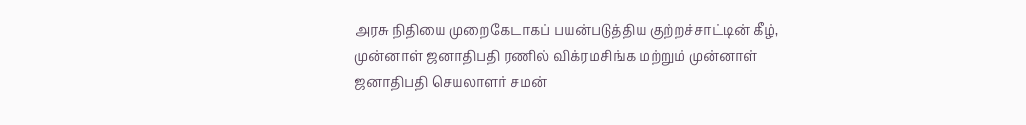அரசு நிதியை முறைகேடாகப் பயன்படுத்திய குற்றச்சாட்டின் கீழ், முன்னாள் ஜனாதிபதி ரணில் விக்ரமசிங்க மற்றும் முன்னாள் ஜனாதிபதி செயலாளர் சமன்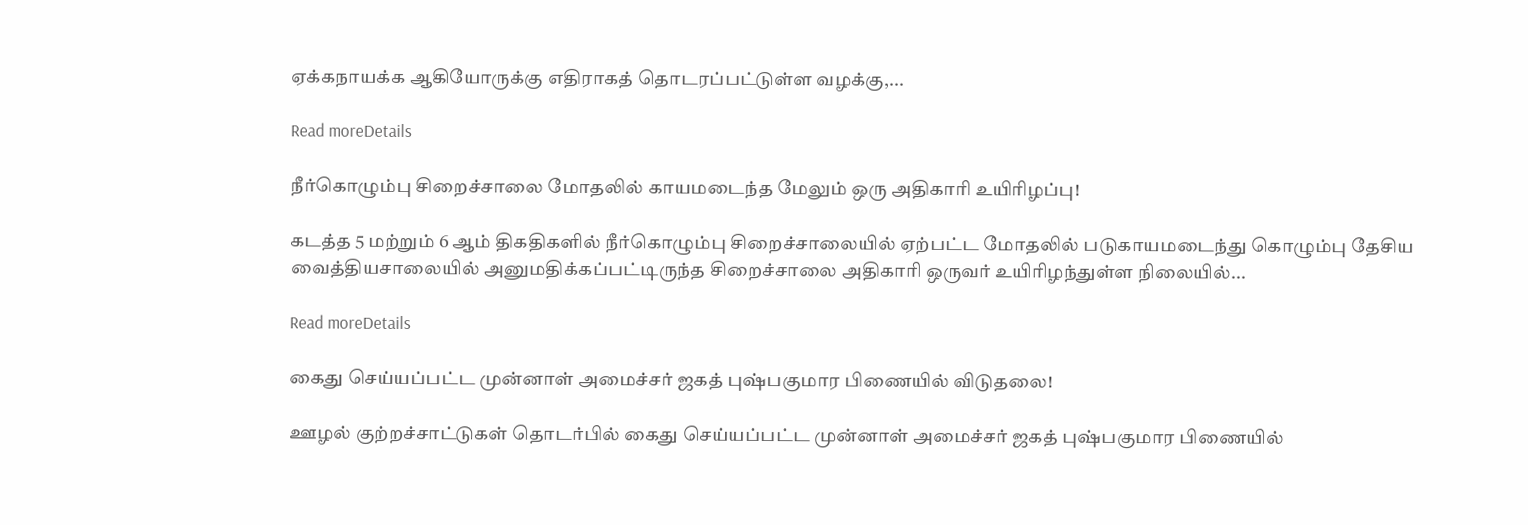ஏக்கநாயக்க ஆகியோருக்கு எதிராகத் தொடரப்பட்டுள்ள வழக்கு,...

Read moreDetails

நீர்கொழும்பு சிறைச்சாலை மோதலில் காயமடைந்த மேலும் ஒரு அதிகாரி உயிரிழப்பு!

கடத்த 5 மற்றும் 6 ஆம் திகதிகளில் நீர்கொழும்பு சிறைச்சாலையில் ஏற்பட்ட மோதலில் படுகாயமடைந்து கொழும்பு தேசிய வைத்தியசாலையில் அனுமதிக்கப்பட்டிருந்த சிறைச்சாலை அதிகாரி ஒருவர் உயிரிழந்துள்ள நிலையில்...

Read moreDetails

கைது செய்யப்பட்ட முன்னாள் அமைச்சர் ஜகத் புஷ்பகுமார பிணையில் விடுதலை!

ஊழல் குற்றச்சாட்டுகள் தொடர்பில் கைது செய்யப்பட்ட முன்னாள் அமைச்சர் ஜகத் புஷ்பகுமார பிணையில்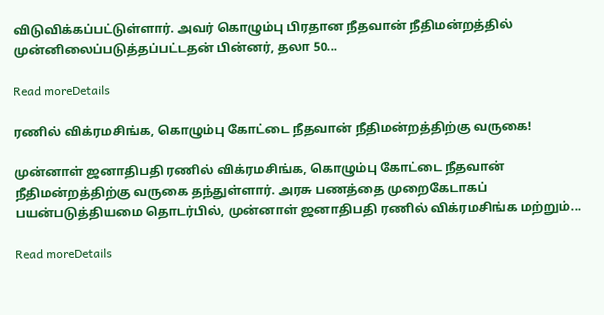விடுவிக்கப்பட்டுள்ளார். அவர் கொழும்பு பிரதான நீதவான் நீதிமன்றத்தில் முன்னிலைப்படுத்தப்பட்டதன் பின்னர், தலா 50...

Read moreDetails

ரணில் விக்ரமசிங்க, கொழும்பு கோட்டை நீதவான் நீதிமன்றத்திற்கு வருகை!

முன்னாள் ஜனாதிபதி ரணில் விக்ரமசிங்க, கொழும்பு கோட்டை நீதவான் நீதிமன்றத்திற்கு வருகை தந்துள்ளார். அரசு பணத்தை முறைகேடாகப் பயன்படுத்தியமை தொடர்பில், முன்னாள் ஜனாதிபதி ரணில் விக்ரமசிங்க மற்றும்...

Read moreDetails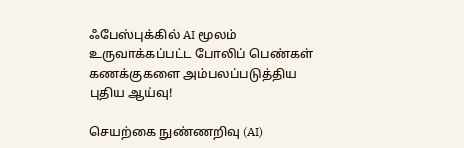ஃபேஸ்புக்கில் AI மூலம் உருவாக்கப்பட்ட போலிப் பெண்கள் கணக்குகளை அம்பலப்படுத்திய புதிய ஆய்வு!

செயற்கை நுண்ணறிவு (AI)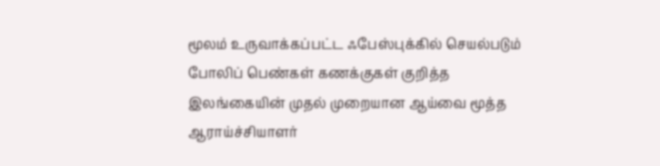மூலம் உருவாக்கப்பட்ட ஃபேஸ்புக்கில் செயல்படும் போலிப் பெண்கள் கணக்குகள் குறித்த இலங்கையின் முதல் முறையான ஆய்வை மூத்த ஆராய்ச்சியாளர்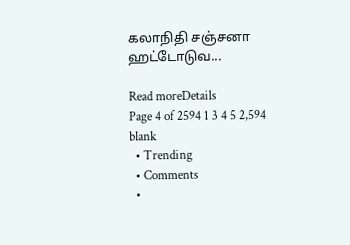கலாநிதி சஞ்சனா ஹட்டோடுவ...

Read moreDetails
Page 4 of 2594 1 3 4 5 2,594
blank
  • Trending
  • Comments
  •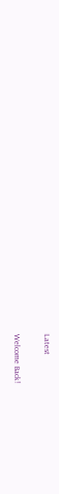Latest

Welcome Back!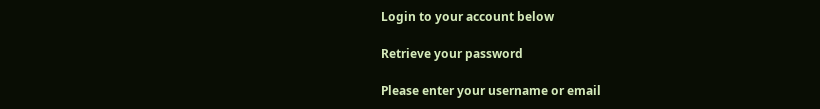Login to your account below

Retrieve your password

Please enter your username or email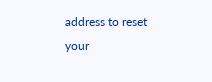address to reset your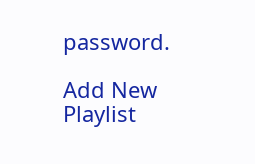password.

Add New Playlist